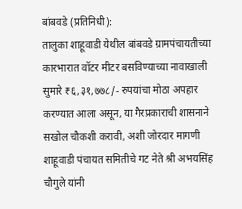बांबवडे (प्रतिनिधी):
तालुका शाहूवाडी येथील बांबवडे ग्रामपंचायतीच्या कारभारात वॉटर मीटर बसविण्याच्या नावाखाली सुमारे ₹६,३१,७७८/- रुपयांचा मोठा अपहार करण्यात आला असून, या गैरप्रकाराची शासनाने सखोल चौकशी करावी, अशी जोरदार मागणी शाहूवाडी पंचायत समितीचे गट नेते श्री अभयसिंह चौगुले यांनी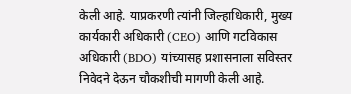केली आहे. याप्रकरणी त्यांनी जिल्हाधिकारी, मुख्य कार्यकारी अधिकारी (CEO) आणि गटविकास अधिकारी (BDO) यांच्यासह प्रशासनाला सविस्तर निवेदने देऊन चौकशीची मागणी केली आहे.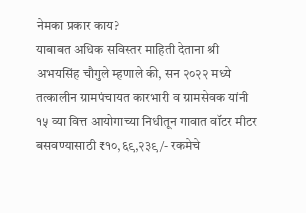नेमका प्रकार काय?
याबाबत अधिक सविस्तर माहिती देताना श्री अभयसिंह चौगुले म्हणाले की, सन २०२२ मध्ये तत्कालीन ग्रामपंचायत कारभारी व ग्रामसेवक यांनी १५ व्या वित्त आयोगाच्या निधीतून गावात वॉटर मीटर बसवण्यासाठी ₹१०,६९,२३९/- रकमेचे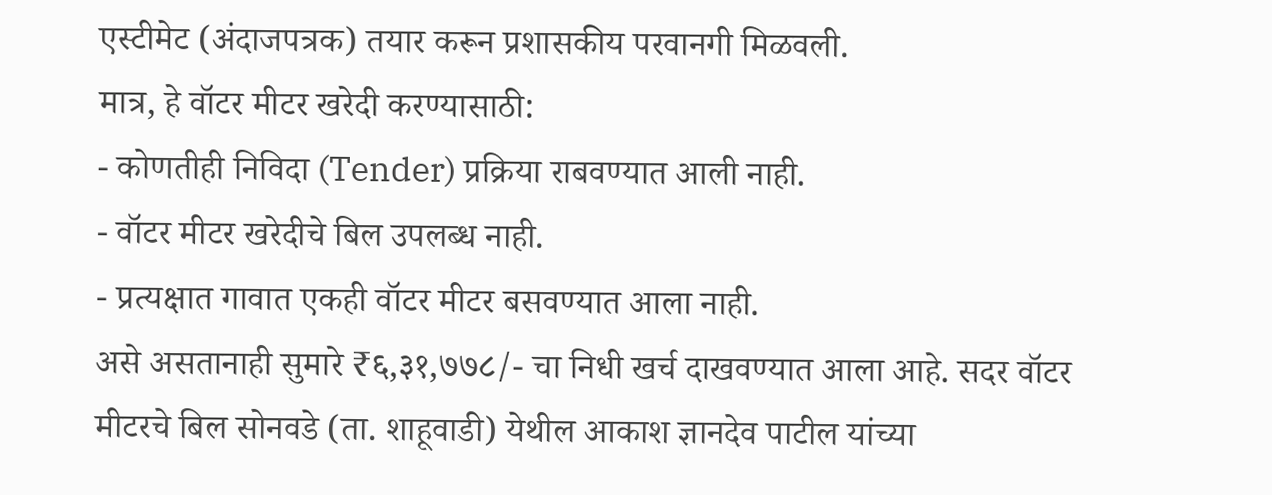एस्टीमेट (अंदाजपत्रक) तयार करून प्रशासकीय परवानगी मिळवली.
मात्र, हे वॉटर मीटर खरेदी करण्यासाठी:
- कोणतीही निविदा (Tender) प्रक्रिया राबवण्यात आली नाही.
- वॉटर मीटर खरेदीचे बिल उपलब्ध नाही.
- प्रत्यक्षात गावात एकही वॉटर मीटर बसवण्यात आला नाही.
असे असतानाही सुमारे ₹६,३१,७७८/- चा निधी खर्च दाखवण्यात आला आहे. सदर वॉटर मीटरचे बिल सोनवडे (ता. शाहूवाडी) येथील आकाश ज्ञानदेव पाटील यांच्या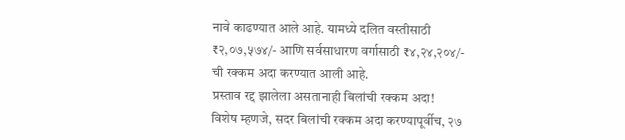नावे काढण्यात आले आहे. यामध्ये दलित वस्तीसाठी ₹२,०७,५७४/- आणि सर्वसाधारण वर्गासाठी ₹४,२४,२०४/- ची रक्कम अदा करण्यात आली आहे.
प्रस्ताव रद्द झालेला असतानाही बिलांची रक्कम अदा!
विशेष म्हणजे, सदर बिलांची रक्कम अदा करण्यापूर्वीच, २७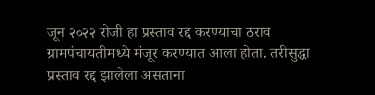जून २०२२ रोजी हा प्रस्ताव रद्द करण्याचा ठराव ग्रामपंचायतीमध्ये मंजूर करण्यात आला होता. तरीसुद्धा प्रस्ताव रद्द झालेला असताना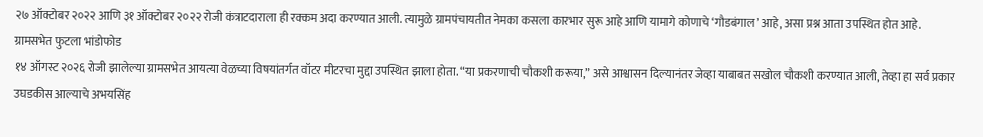२७ ऑक्टोबर २०२२ आणि ३१ ऑक्टोबर २०२२ रोजी कंत्राटदाराला ही रक्कम अदा करण्यात आली. त्यामुळे ग्रामपंचायतीत नेमका कसला कारभार सुरू आहे आणि यामागे कोणाचे ‘गौडबंगाल’ आहे, असा प्रश्न आता उपस्थित होत आहे.
ग्रामसभेत फुटला भांडोफोड
१४ ऑगस्ट २०२६ रोजी झालेल्या ग्रामसभेत आयत्या वेळच्या विषयांतर्गत वॉटर मीटरचा मुद्दा उपस्थित झाला होता. “या प्रकरणाची चौकशी करूया,” असे आश्वासन दिल्यानंतर जेव्हा याबाबत सखोल चौकशी करण्यात आली, तेव्हा हा सर्व प्रकार उघडकीस आल्याचे अभयसिंह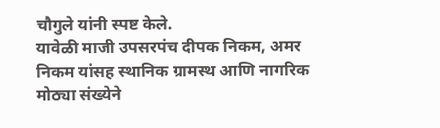चौगुले यांनी स्पष्ट केले.
यावेळी माजी उपसरपंच दीपक निकम, अमर निकम यांसह स्थानिक ग्रामस्थ आणि नागरिक मोठ्या संख्येने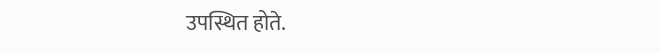उपस्थित होते.